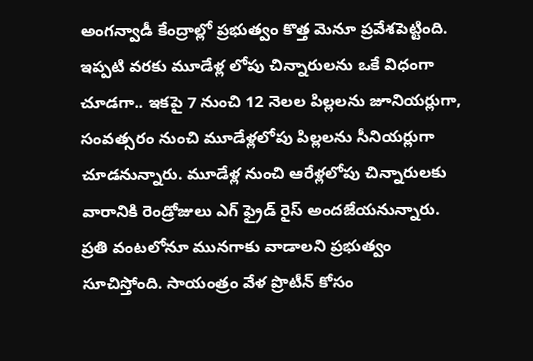అంగన్వాడీ కేంద్రాల్లో ప్రభుత్వం కొత్త మెనూ ప్రవేశపెట్టింది. ఇప్పటి వరకు మూడేళ్ల లోపు చిన్నారులను ఒకే విధంగా చూడగా.. ఇకపై 7 నుంచి 12 నెలల పిల్లలను జూనియర్లుగా, సంవత్సరం నుంచి మూడేళ్లలోపు పిల్లలను సీనియర్లుగా చూడనున్నారు. మూడేళ్ల నుంచి ఆరేళ్లలోపు చిన్నారులకు వారానికి రెండ్రోజులు ఎగ్ ఫ్రైడ్ రైస్ అందజేయనున్నారు. ప్రతి వంటలోనూ మునగాకు వాడాలని ప్రభుత్వం సూచిస్తోంది. సాయంత్రం వేళ ప్రొటీన్ కోసం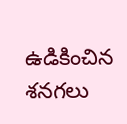ఉడికించిన శనగలు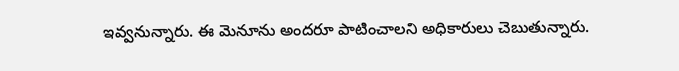ఇవ్వనున్నారు. ఈ మెనూను అందరూ పాటించాలని అధికారులు చెబుతున్నారు.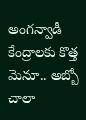అంగన్వాడీ కేంద్రాలకు కొత్త మెనూ.. అబ్బో చాలా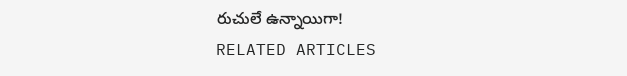రుచులే ఉన్నాయిగా!
RELATED ARTICLES